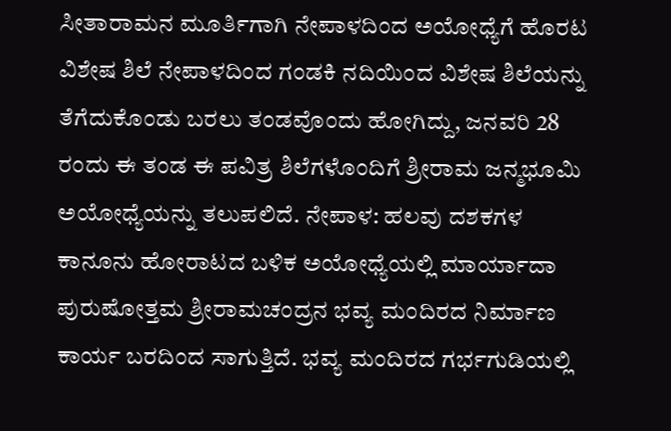ಸೀತಾರಾಮನ ಮೂರ್ತಿಗಾಗಿ ನೇಪಾಳದಿಂದ ಅಯೋಧ್ಯೆಗೆ ಹೊರಟ ವಿಶೇಷ ಶಿಲೆ ನೇಪಾಳದಿಂದ ಗಂಡಕಿ ನದಿಯಿಂದ ವಿಶೇಷ ಶಿಲೆಯನ್ನು ತೆಗೆದುಕೊಂಡು ಬರಲು ತಂಡವೊಂದು ಹೋಗಿದ್ದು, ಜನವರಿ 28 ರಂದು ಈ ತಂಡ ಈ ಪವಿತ್ರ ಶಿಲೆಗಳೊಂದಿಗೆ ಶ್ರೀರಾಮ ಜನ್ಮಭೂಮಿ ಅಯೋಧ್ಯೆಯನ್ನು ತಲುಪಲಿದೆ. ನೇಪಾಳ: ಹಲವು ದಶಕಗಳ ಕಾನೂನು ಹೋರಾಟದ ಬಳಿಕ ಅಯೋಧ್ಯೆಯಲ್ಲಿ ಮಾರ್ಯಾದಾ ಪುರುಷೋತ್ತಮ ಶ್ರೀರಾಮಚಂದ್ರನ ಭವ್ಯ ಮಂದಿರದ ನಿರ್ಮಾಣ ಕಾರ್ಯ ಬರದಿಂದ ಸಾಗುತ್ತಿದೆ. ಭವ್ಯ ಮಂದಿರದ ಗರ್ಭಗುಡಿಯಲ್ಲಿ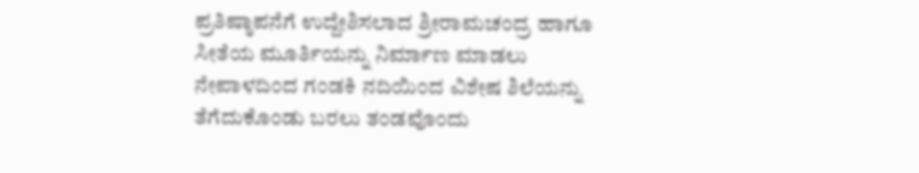ಪ್ರತಿಷ್ಠಾಪನೆಗೆ ಉದ್ದೇಶಿಸಲಾದ ಶ್ರೀರಾಮಚಂದ್ರ ಹಾಗೂ ಸೀತೆಯ ಮೂರ್ತಿಯನ್ನು ನಿರ್ಮಾಣ ಮಾಡಲು ನೇಪಾಳದಿಂದ ಗಂಡಕಿ ನದಿಯಿಂದ ವಿಶೇಷ ಶಿಲೆಯನ್ನು ತೆಗೆದುಕೊಂಡು ಬರಲು ತಂಡವೊಂದು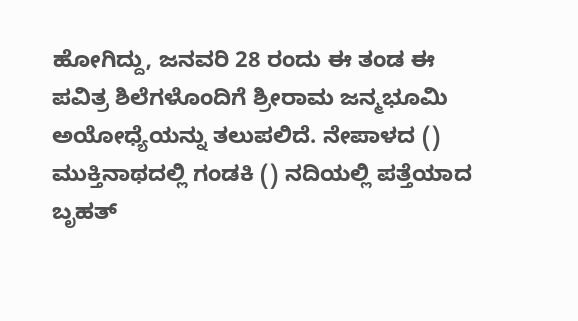ಹೋಗಿದ್ದು, ಜನವರಿ 28 ರಂದು ಈ ತಂಡ ಈ ಪವಿತ್ರ ಶಿಲೆಗಳೊಂದಿಗೆ ಶ್ರೀರಾಮ ಜನ್ಮಭೂಮಿ ಅಯೋಧ್ಯೆಯನ್ನು ತಲುಪಲಿದೆ. ನೇಪಾಳದ () ಮುಕ್ತಿನಾಥದಲ್ಲಿ ಗಂಡಕಿ () ನದಿಯಲ್ಲಿ ಪತ್ತೆಯಾದ ಬೃಹತ್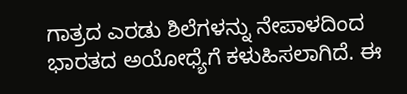ಗಾತ್ರದ ಎರಡು ಶಿಲೆಗಳನ್ನು ನೇಪಾಳದಿಂದ ಭಾರತದ ಅಯೋಧ್ಯೆಗೆ ಕಳುಹಿಸಲಾಗಿದೆ. ಈ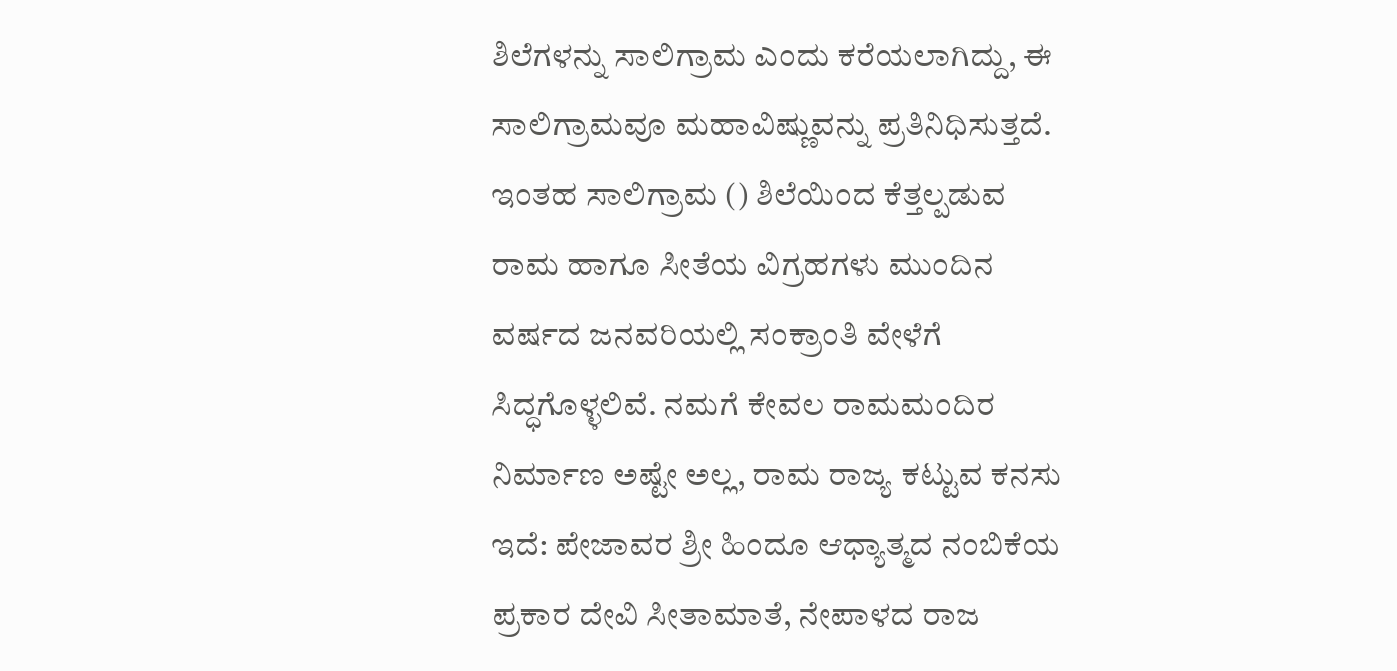ಶಿಲೆಗಳನ್ನು ಸಾಲಿಗ್ರಾಮ ಎಂದು ಕರೆಯಲಾಗಿದ್ದು, ಈ ಸಾಲಿಗ್ರಾಮವೂ ಮಹಾವಿಷ್ಣುವನ್ನು ಪ್ರತಿನಿಧಿಸುತ್ತದೆ. ಇಂತಹ ಸಾಲಿಗ್ರಾಮ () ಶಿಲೆಯಿಂದ ಕೆತ್ತಲ್ಪಡುವ ರಾಮ ಹಾಗೂ ಸೀತೆಯ ವಿಗ್ರಹಗಳು ಮುಂದಿನ ವರ್ಷದ ಜನವರಿಯಲ್ಲಿ ಸಂಕ್ರಾಂತಿ ವೇಳೆಗೆ ಸಿದ್ಧಗೊಳ್ಳಲಿವೆ. ನಮಗೆ ಕೇವಲ ರಾಮಮಂದಿರ ನಿರ್ಮಾಣ ಅಷ್ಟೇ ಅಲ್ಲ, ರಾಮ ರಾಜ್ಯ ಕಟ್ಟುವ ಕನಸು ಇದೆ: ಪೇಜಾವರ ಶ್ರೀ ಹಿಂದೂ ಆಧ್ಯಾತ್ಮದ ನಂಬಿಕೆಯ ಪ್ರಕಾರ ದೇವಿ ಸೀತಾಮಾತೆ, ನೇಪಾಳದ ರಾಜ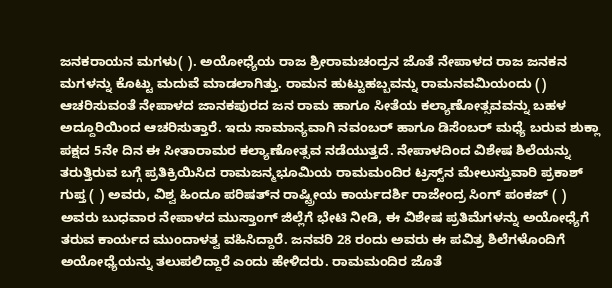ಜನಕರಾಯನ ಮಗಳು( ). ಅಯೋಧ್ಯೆಯ ರಾಜ ಶ್ರೀರಾಮಚಂದ್ರನ ಜೊತೆ ನೇಪಾಳದ ರಾಜ ಜನಕನ ಮಗಳನ್ನು ಕೊಟ್ಟು ಮದುವೆ ಮಾಡಲಾಗಿತ್ತು. ರಾಮನ ಹುಟ್ಟುಹಬ್ಬವನ್ನು ರಾಮನವಮಿಯಂದು () ಆಚರಿಸುವಂತೆ ನೇಪಾಳದ ಜಾನಕಪುರದ ಜನ ರಾಮ ಹಾಗೂ ಸೀತೆಯ ಕಲ್ಯಾಣೋತ್ಸವವನ್ನು ಬಹಳ ಅದ್ದೂರಿಯಿಂದ ಆಚರಿಸುತ್ತಾರೆ. ಇದು ಸಾಮಾನ್ಯವಾಗಿ ನವಂಬರ್ ಹಾಗೂ ಡಿಸೆಂಬರ್ ಮಧ್ಯೆ ಬರುವ ಶುಕ್ಲಾ ಪಕ್ಷದ 5ನೇ ದಿನ ಈ ಸೀತಾರಾಮರ ಕಲ್ಯಾಣೋತ್ಸವ ನಡೆಯುತ್ತದೆ. ನೇಪಾಳದಿಂದ ವಿಶೇಷ ಶಿಲೆಯನ್ನು ತರುತ್ತಿರುವ ಬಗ್ಗೆ ಪ್ರತಿಕ್ರಿಯಿಸಿದ ರಾಮಜನ್ಮಭೂಮಿಯ ರಾಮಮಂದಿರ ಟ್ರಸ್ಟ್‌ನ ಮೇಲುಸ್ತುವಾರಿ ಪ್ರಕಾಶ್ ಗುಪ್ತ ( ) ಅವರು, ವಿಶ್ವ ಹಿಂದೂ ಪರಿಷತ್‌ನ ರಾಷ್ಟ್ರೀಯ ಕಾರ್ಯದರ್ಶಿ ರಾಜೇಂದ್ರ ಸಿಂಗ್ ಪಂಕಜ್ ( ) ಅವರು ಬುಧವಾರ ನೇಪಾಳದ ಮುಸ್ತಾಂಗ್ ಜಿಲ್ಲೆಗೆ ಭೇಟಿ ನೀಡಿ, ಈ ವಿಶೇಷ ಪ್ರತಿಮೆಗಳನ್ನು ಅಯೋಧ್ಯೆಗೆ ತರುವ ಕಾರ್ಯದ ಮುಂದಾಳತ್ವ ವಹಿಸಿದ್ದಾರೆ. ಜನವರಿ 28 ರಂದು ಅವರು ಈ ಪವಿತ್ರ ಶಿಲೆಗಳೊಂದಿಗೆ ಅಯೋಧ್ಯೆಯನ್ನು ತಲುಪಲಿದ್ದಾರೆ ಎಂದು ಹೇಳಿದರು. ರಾಮಮಂದಿರ ಜೊತೆ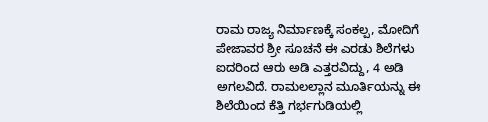ರಾಮ ರಾಜ್ಯ ನಿರ್ಮಾಣಕ್ಕೆ ಸಂಕಲ್ಪ, ಮೋದಿಗೆ ಪೇಜಾವರ ಶ್ರೀ ಸೂಚನೆ ಈ ಎರಡು ಶಿಲೆಗಳು ಐದರಿಂದ ಆರು ಅಡಿ ಎತ್ತರವಿದ್ದು, 4 ಅಡಿ ಅಗಲವಿದೆ. ರಾಮಲಲ್ಲಾನ ಮೂರ್ತಿಯನ್ನು ಈ ಶಿಲೆಯಿಂದ ಕೆತ್ತಿ ಗರ್ಭಗುಡಿಯಲ್ಲಿ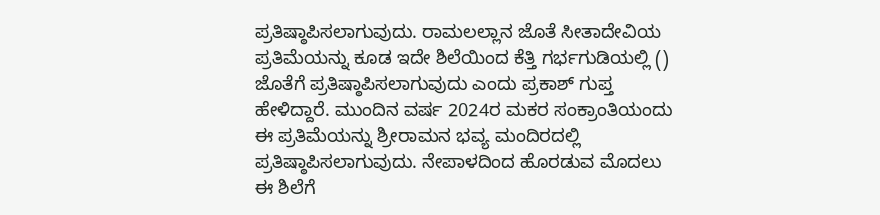ಪ್ರತಿಷ್ಠಾಪಿಸಲಾಗುವುದು. ರಾಮಲಲ್ಲಾನ ಜೊತೆ ಸೀತಾದೇವಿಯ ಪ್ರತಿಮೆಯನ್ನು ಕೂಡ ಇದೇ ಶಿಲೆಯಿಂದ ಕೆತ್ತಿ ಗರ್ಭಗುಡಿಯಲ್ಲಿ () ಜೊತೆಗೆ ಪ್ರತಿಷ್ಠಾಪಿಸಲಾಗುವುದು ಎಂದು ಪ್ರಕಾಶ್ ಗುಪ್ತ ಹೇಳಿದ್ದಾರೆ. ಮುಂದಿನ ವರ್ಷ 2024ರ ಮಕರ ಸಂಕ್ರಾಂತಿಯಂದು ಈ ಪ್ರತಿಮೆಯನ್ನು ಶ್ರೀರಾಮನ ಭವ್ಯ ಮಂದಿರದಲ್ಲಿ ಪ್ರತಿಷ್ಠಾಪಿಸಲಾಗುವುದು. ನೇಪಾಳದಿಂದ ಹೊರಡುವ ಮೊದಲು ಈ ಶಿಲೆಗೆ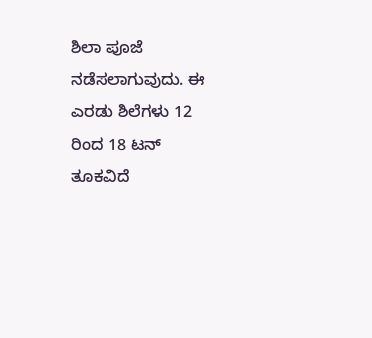ಶಿಲಾ ಪೂಜೆ ನಡೆಸಲಾಗುವುದು. ಈ ಎರಡು ಶಿಲೆಗಳು 12 ರಿಂದ 18 ಟನ್ ತೂಕವಿದೆ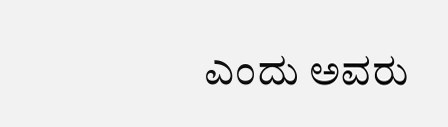ಎಂದು ಅವರು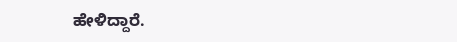ಹೇಳಿದ್ದಾರೆ.